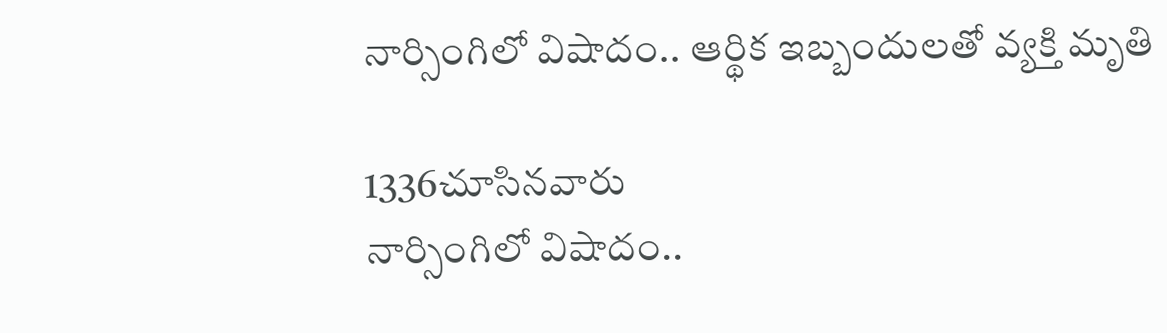నార్సింగిలో విషాదం.. ఆర్థిక ఇబ్బందులతో వ్యక్తి మృతి

1336చూసినవారు
నార్సింగిలో విషాదం..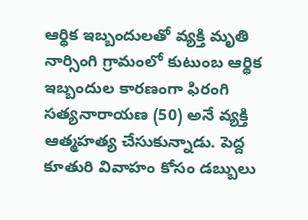ఆర్థిక ఇబ్బందులతో వ్యక్తి మృతి
నార్సింగి గ్రామంలో కుటుంబ ఆర్థిక ఇబ్బందుల కారణంగా ఫిరంగి సత్యనారాయణ (50) అనే వ్యక్తి ఆత్మహత్య చేసుకున్నాడు. పెద్ద కూతురి వివాహం కోసం డబ్బులు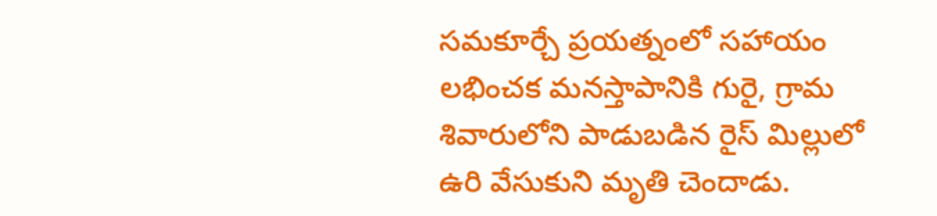సమకూర్చే ప్రయత్నంలో సహాయం లభించక మనస్తాపానికి గురై, గ్రామ శివారులోని పాడుబడిన రైస్ మిల్లులో ఉరి వేసుకుని మృతి చెందాడు.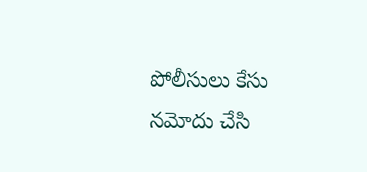పోలీసులు కేసు నమోదు చేసి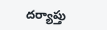దర్యాప్తు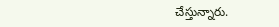చేస్తున్నారు.